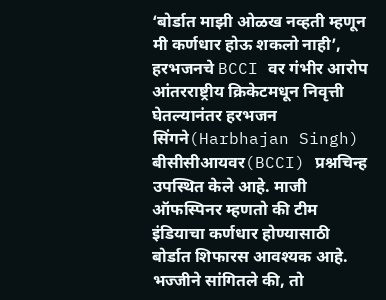‘बोर्डात माझी ओळख नव्हती म्हणून मी कर्णधार होऊ शकलो नाही’, हरभजनचे BCCI वर गंभीर आरोप
आंतरराष्ट्रीय क्रिकेटमधून निवृत्ती घेतल्यानंतर हरभजन सिंगने(Harbhajan Singh) बीसीसीआयवर(BCCI) प्रश्नचिन्ह उपस्थित केले आहे. माजी ऑफस्पिनर म्हणतो की टीम इंडियाचा कर्णधार होण्यासाठी बोर्डात शिफारस आवश्यक आहे. भज्जीने सांगितले की, तो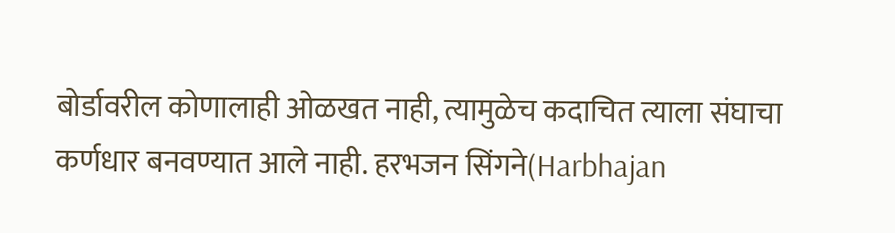बोर्डावरील कोणालाही ओळखत नाही, त्यामुळेच कदाचित त्याला संघाचा कर्णधार बनवण्यात आले नाही. हरभजन सिंगने(Harbhajan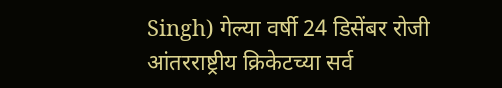Singh) गेल्या वर्षी 24 डिसेंबर रोजी आंतरराष्ट्रीय क्रिकेटच्या सर्व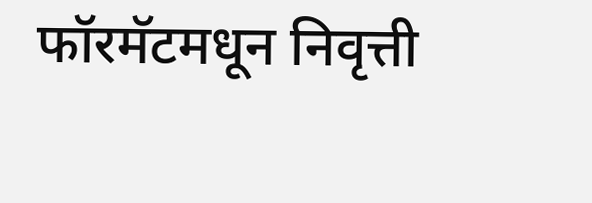फॉरमॅटमधून निवृत्ती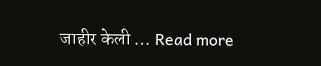जाहीर केली … Read more